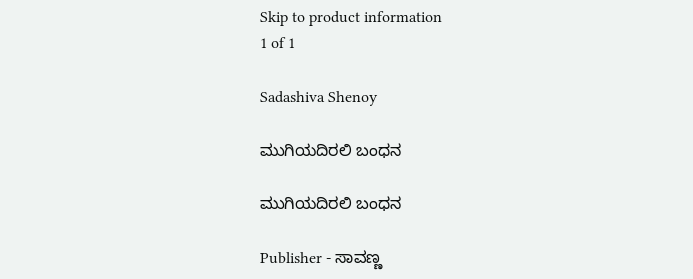Skip to product information
1 of 1

Sadashiva Shenoy

ಮುಗಿಯದಿರಲಿ ಬಂಧನ

ಮುಗಿಯದಿರಲಿ ಬಂಧನ

Publisher - ಸಾವಣ್ಣ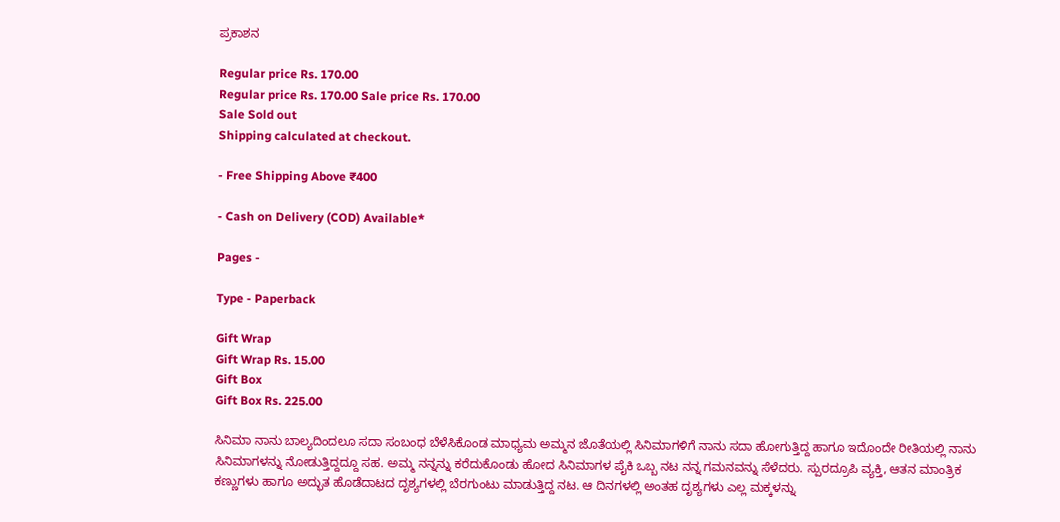ಪ್ರಕಾಶನ

Regular price Rs. 170.00
Regular price Rs. 170.00 Sale price Rs. 170.00
Sale Sold out
Shipping calculated at checkout.

- Free Shipping Above ₹400

- Cash on Delivery (COD) Available*

Pages -

Type - Paperback

Gift Wrap
Gift Wrap Rs. 15.00
Gift Box
Gift Box Rs. 225.00

ಸಿನಿಮಾ ನಾನು ಬಾಲ್ಯದಿಂದಲೂ ಸದಾ ಸಂಬಂಧ ಬೆಳೆಸಿಕೊಂಡ ಮಾಧ್ಯಮ ಅಮ್ಮನ ಜೊತೆಯಲ್ಲಿ ಸಿನಿಮಾಗಳಿಗೆ ನಾನು ಸದಾ ಹೋಗುತ್ತಿದ್ದ ಹಾಗೂ ಇದೊಂದೇ ರೀತಿಯಲ್ಲಿ ನಾನು ಸಿನಿಮಾಗಳನ್ನು ನೋಡುತ್ತಿದ್ದದ್ದೂ ಸಹ. ಅಮ್ಮ ನನ್ನನ್ನು ಕರೆದುಕೊಂಡು ಹೋದ ಸಿನಿಮಾಗಳ ಪೈಕಿ ಒಬ್ಬ ನಟ ನನ್ನ ಗಮನವನ್ನು ಸೆಳೆದರು. ಸ್ಪುರದ್ರೂಪಿ ವ್ಯಕ್ತಿ, ಆತನ ಮಾಂತ್ರಿಕ ಕಣ್ಣುಗಳು ಹಾಗೂ ಅದ್ಭುತ ಹೊಡೆದಾಟದ ದೃಶ್ಯಗಳಲ್ಲಿ ಬೆರಗುಂಟು ಮಾಡುತ್ತಿದ್ದ ನಟ. ಆ ದಿನಗಳಲ್ಲಿ ಅಂತಹ ದೃಶ್ಯಗಳು ಎಲ್ಲ ಮಕ್ಕಳನ್ನು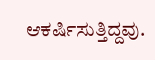ಆಕರ್ಷಿಸುತ್ತಿದ್ದವು.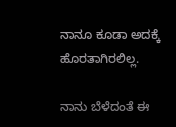ನಾನೂ ಕೂಡಾ ಅದಕ್ಕೆ ಹೊರತಾಗಿರಲಿಲ್ಲ.

ನಾನು ಬೆಳೆದಂತೆ ಈ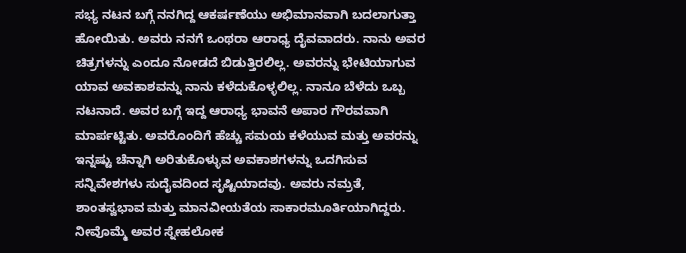ಸಭ್ಯ ನಟನ ಬಗ್ಗೆ ನನಗಿದ್ದ ಆಕರ್ಷಣೆಯು ಅಭಿಮಾನವಾಗಿ ಬದಲಾಗುತ್ತಾ ಹೋಯಿತು. ಅವರು ನನಗೆ ಒಂಥರಾ ಆರಾಧ್ಯ ದೈವವಾದರು. ನಾನು ಅವರ ಚಿತ್ರಗಳನ್ನು ಎಂದೂ ನೋಡದೆ ಬಿಡುತ್ತಿರಲಿಲ್ಲ. ಅವರನ್ನು ಭೇಟಿಯಾಗುವ ಯಾವ ಅವಕಾಶವನ್ನು ನಾನು ಕಳೆದುಕೊಳ್ಳಲಿಲ್ಲ. ನಾನೂ ಬೆಳೆದು ಒಬ್ಬ ನಟನಾದೆ. ಅವರ ಬಗ್ಗೆ ಇದ್ದ ಆರಾಧ್ಯ ಭಾವನೆ ಅಪಾರ ಗೌರವವಾಗಿ ಮಾರ್ಪಟ್ಟಿತು. ಅವರೊಂದಿಗೆ ಹೆಚ್ಚು ಸಮಯ ಕಳೆಯುವ ಮತ್ತು ಅವರನ್ನು ಇನ್ನಷ್ಟು ಚೆನ್ನಾಗಿ ಅರಿತುಕೊಳ್ಳುವ ಅವಕಾಶಗಳನ್ನು ಒದಗಿಸುವ ಸನ್ನಿವೇಶಗಳು ಸುದೈವದಿಂದ ಸೃಷ್ಟಿಯಾದವು. ಅವರು ನಮ್ರತೆ, ಶಾಂತಸ್ವಭಾವ ಮತ್ತು ಮಾನವೀಯತೆಯ ಸಾಕಾರಮೂರ್ತಿಯಾಗಿದ್ದರು. ನೀವೊಮ್ಮೆ ಅವರ ಸ್ನೇಹಲೋಕ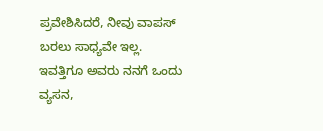ಪ್ರವೇಶಿಸಿದರೆ, ನೀವು ವಾಪಸ್ ಬರಲು ಸಾಧ್ಯವೇ ಇಲ್ಲ. ಇವತ್ತಿಗೂ ಅವರು ನನಗೆ ಒಂದು ವ್ಯಸನ,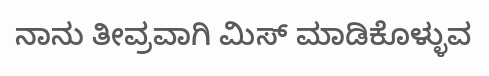ನಾನು ತೀವ್ರವಾಗಿ ಮಿಸ್ ಮಾಡಿಕೊಳ್ಳುವ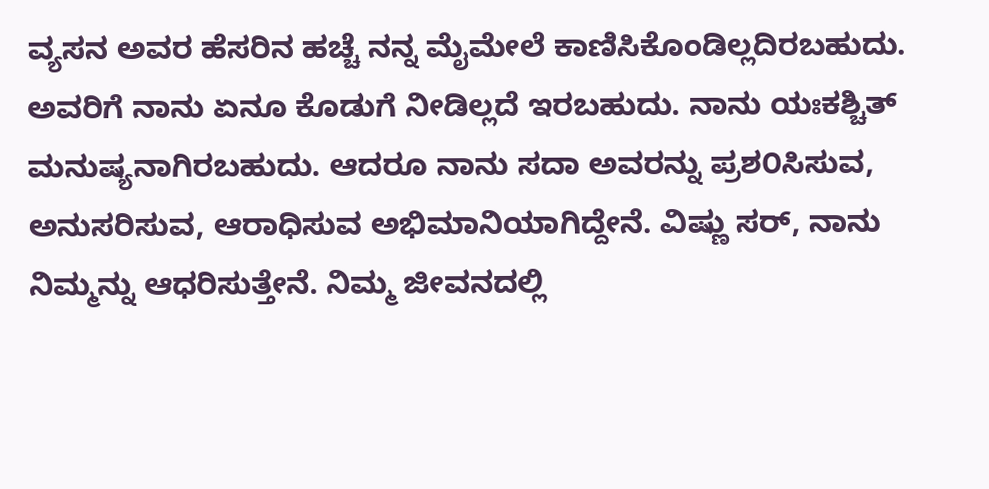ವ್ಯಸನ ಅವರ ಹೆಸರಿನ ಹಚ್ಚೆ ನನ್ನ ಮೈಮೇಲೆ ಕಾಣಿಸಿಕೊಂಡಿಲ್ಲದಿರಬಹುದು. ಅವರಿಗೆ ನಾನು ಏನೂ ಕೊಡುಗೆ ನೀಡಿಲ್ಲದೆ ಇರಬಹುದು. ನಾನು ಯಃಕಶ್ಚಿತ್ ಮನುಷ್ಯನಾಗಿರಬಹುದು. ಆದರೂ ನಾನು ಸದಾ ಅವರನ್ನು ಪ್ರಶ೦ಸಿಸುವ, ಅನುಸರಿಸುವ, ಆರಾಧಿಸುವ ಅಭಿಮಾನಿಯಾಗಿದ್ದೇನೆ. ವಿಷ್ಣು ಸರ್, ನಾನು ನಿಮ್ಮನ್ನು ಆಧರಿಸುತ್ತೇನೆ. ನಿಮ್ಮ ಜೀವನದಲ್ಲಿ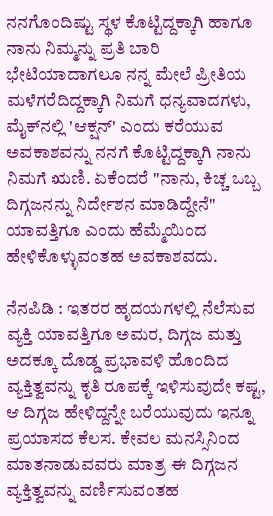ನನಗೊಂದಿಷ್ಟು ಸ್ಥಳ ಕೊಟ್ಟಿದ್ದಕ್ಕಾಗಿ ಹಾಗೂ ನಾನು ನಿಮ್ಮನ್ನು ಪ್ರತಿ ಬಾರಿ ಭೇಟಿಯಾದಾಗಲೂ ನನ್ನ ಮೇಲೆ ಪ್ರೀತಿಯ ಮಳೆಗರೆದಿದ್ದಕ್ಕಾಗಿ ನಿಮಗೆ ಧನ್ಯವಾದಗಳು, ಮೈಕ್‌ನಲ್ಲಿ 'ಆಕ್ಷನ್' ಎಂದು ಕರೆಯುವ ಅವಕಾಶವನ್ನು ನನಗೆ ಕೊಟ್ಟಿದ್ದಕ್ಕಾಗಿ ನಾನು ನಿಮಗೆ ಋಣಿ. ಏಕೆಂದರೆ "ನಾನು, ಕಿಚ್ಚ ಒಬ್ಬ ದಿಗ್ಗಜನನ್ನು ನಿರ್ದೇಶನ ಮಾಡಿದ್ದೇನೆ" ಯಾವತ್ತಿಗೂ ಎಂದು ಹೆಮ್ಮೆಯಿಂದ ಹೇಳಿಕೊಳ್ಳುವಂತಹ ಅವಕಾಶವದು.

ನೆನಪಿಡಿ : ಇತರರ ಹೃದಯಗಳಲ್ಲಿ ನೆಲೆಸುವ ವ್ಯಕ್ತಿ ಯಾವತ್ತಿಗೂ ಅಮರ, ದಿಗ್ಗಜ ಮತ್ತು ಅದಕ್ಕೂ ದೊಡ್ಡ ಪ್ರಭಾವಳಿ ಹೊಂದಿದ ವ್ಯಕ್ತಿತ್ವವನ್ನು ಕೃತಿ ರೂಪಕ್ಕೆ ಇಳಿಸುವುದೇ ಕಷ್ಟ, ಆ ದಿಗ್ಗಜ ಹೇಳಿದ್ದನ್ನೇ ಬರೆಯುವುದು ಇನ್ನೂ ಪ್ರಯಾಸದ ಕೆಲಸ. ಕೇವಲ ಮನಸ್ಸಿನಿಂದ ಮಾತನಾಡುವವರು ಮಾತ್ರ ಈ ದಿಗ್ಗಜನ ವ್ಯಕ್ತಿತ್ವವನ್ನು ವರ್ಣಿಸುವಂತಹ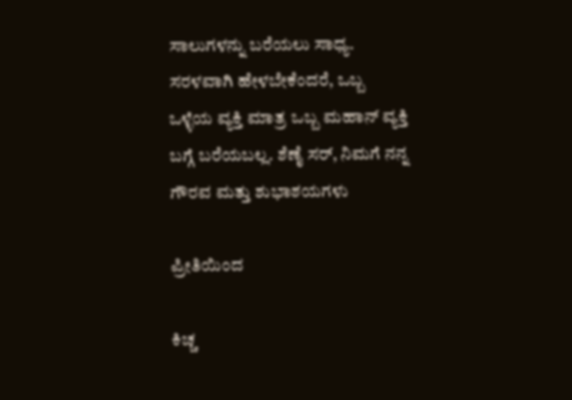ಸಾಲುಗಳನ್ನು ಬರೆಯಲು ಸಾಧ್ಯ. ಸರಳವಾಗಿ ಹೇಳಬೇಕೆಂದರೆ, ಒಬ್ಬ ಒಳ್ಳೆಯ ವ್ಯಕ್ತಿ ಮಾತ್ರ ಒಬ್ಬ ಮಹಾನ್ ವ್ಯಕ್ತಿ ಬಗ್ಗೆ ಬರೆಯಬಲ್ಲ. ಶೆಣೈ ಸರ್, ನಿಮಗೆ ನನ್ನ ಗೌರವ ಮತ್ತು ಶುಭಾಶಯಗಳು

ಪ್ರೀತಿಯಿಂದ

ಕಿಚ್ಚ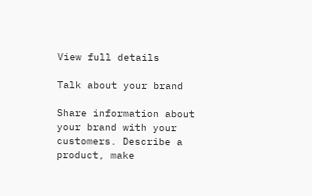View full details

Talk about your brand

Share information about your brand with your customers. Describe a product, make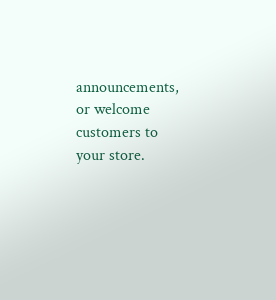announcements, or welcome customers to your store.